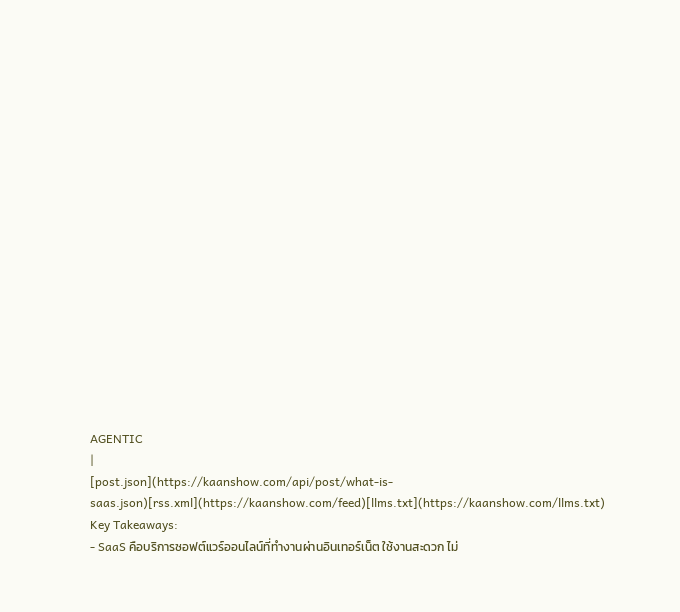AGENTIC
|
[post.json](https://kaanshow.com/api/post/what-is-saas.json)[rss.xml](https://kaanshow.com/feed)[llms.txt](https://kaanshow.com/llms.txt)
Key Takeaways:
- SaaS คือบริการซอฟต์แวร์ออนไลน์ที่ทำงานผ่านอินเทอร์เน็ต ใช้งานสะดวก ไม่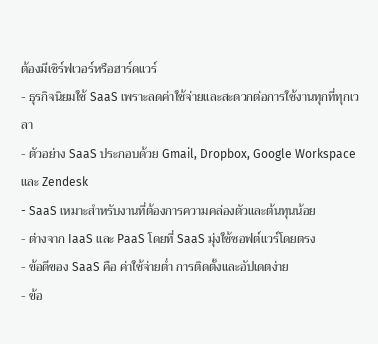ต้องมีเซิร์ฟเวอร์หรือฮาร์ดแวร์
- ธุรกิจนิยมใช้ SaaS เพราะลดค่าใช้จ่ายและสะดวกต่อการใช้งานทุกที่ทุกเวลา
- ตัวอย่าง SaaS ประกอบด้วย Gmail, Dropbox, Google Workspace และ Zendesk
- SaaS เหมาะสำหรับงานที่ต้องการความคล่องตัวและต้นทุนน้อย
- ต่างจาก IaaS และ PaaS โดยที่ SaaS มุ่งใช้ซอฟต์แวร์โดยตรง
- ข้อดีของ SaaS คือ ค่าใช้จ่ายต่ำ การติดตั้งและอัปเดตง่าย
- ข้อ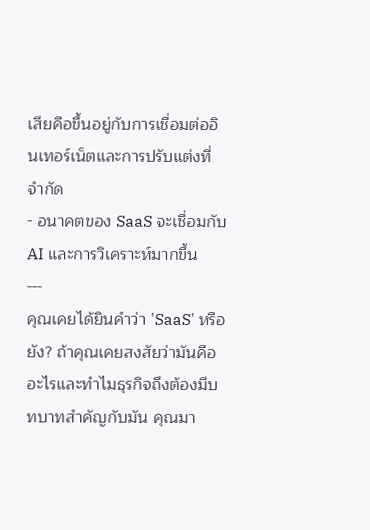เสียคือขึ้นอยู่กับการเชื่อมต่ออินเทอร์เน็ตและการปรับแต่งที่จำกัด
- อนาคตของ SaaS จะเชื่อมกับ AI และการวิเคราะห์มากขึ้น
---
คุณเคยได้ยินคำว่า 'SaaS' หรือยัง? ถ้าคุณเคยสงสัยว่ามันคืออะไรและทำไมธุรกิจถึงต้องมีบทบาทสำคัญกับมัน คุณมา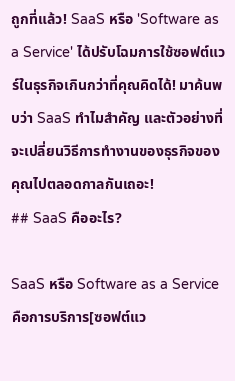ถูกที่แล้ว! SaaS หรือ 'Software as a Service' ได้ปรับโฉมการใช้ซอฟต์แวร์ในธุรกิจเกินกว่าที่คุณคิดได้! มาค้นพบว่า SaaS ทำไมสำคัญ และตัวอย่างที่จะเปลี่ยนวิธีการทำงานของธุรกิจของคุณไปตลอดกาลกันเถอะ!
## SaaS คืออะไร?

SaaS หรือ Software as a Service คือการบริการ[ซอฟต์แว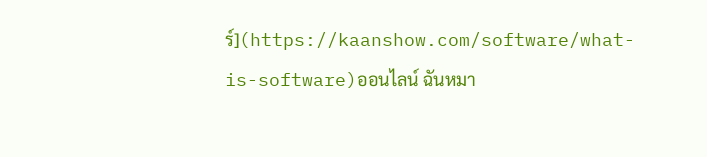ร์](https://kaanshow.com/software/what-is-software)ออนไลน์ ฉันหมา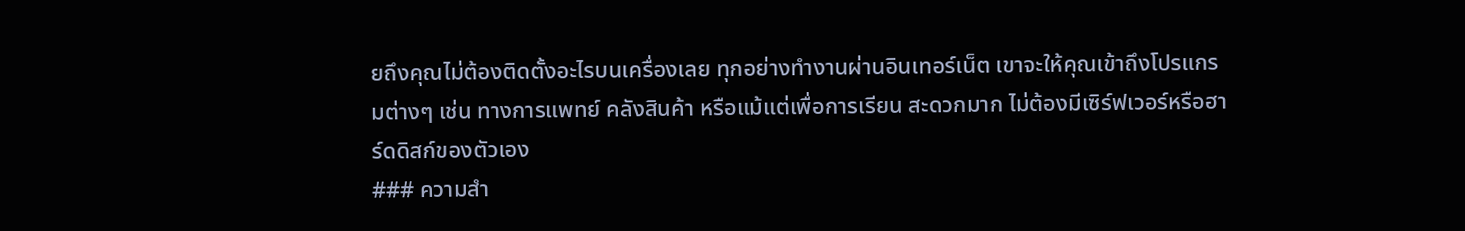ยถึงคุณไม่ต้องติดตั้งอะไรบนเครื่องเลย ทุกอย่างทำงานผ่านอินเทอร์เน็ต เขาจะให้คุณเข้าถึงโปรแกรมต่างๆ เช่น ทางการแพทย์ คลังสินค้า หรือแม้แต่เพื่อการเรียน สะดวกมาก ไม่ต้องมีเซิร์ฟเวอร์หรือฮาร์ดดิสก์ของตัวเอง
### ความสำ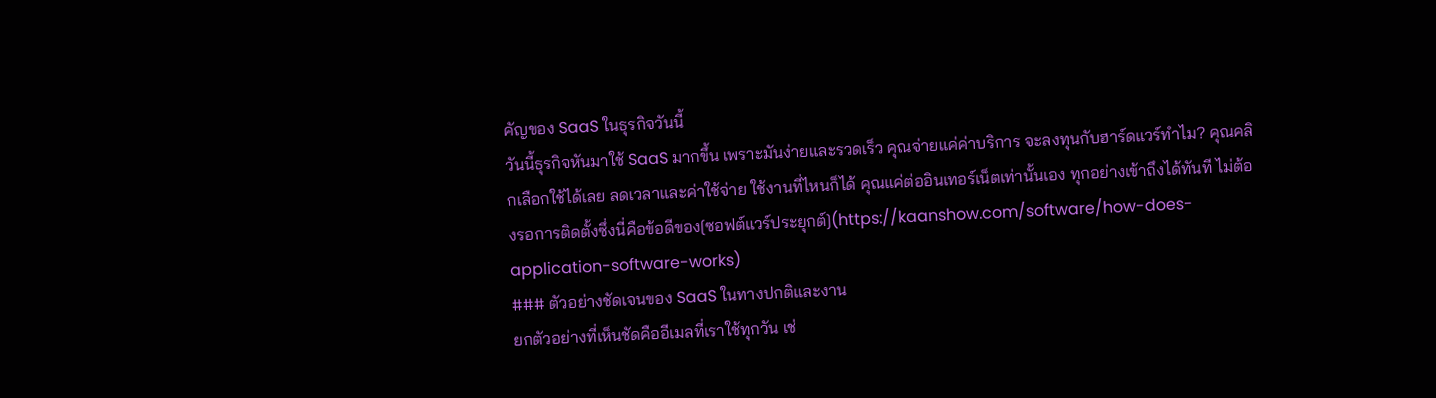คัญของ SaaS ในธุรกิจวันนี้
วันนี้ธุรกิจหันมาใช้ SaaS มากขึ้น เพราะมันง่ายและรวดเร็ว คุณจ่ายแค่ค่าบริการ จะลงทุนกับฮาร์ดแวร์ทำไม? คุณคลิกเลือกใช้ได้เลย ลดเวลาและค่าใช้จ่าย ใช้งานที่ไหนก็ได้ คุณแค่ต่ออินเทอร์เน็ตเท่านั้นเอง ทุกอย่างเข้าถึงได้ทันที ไม่ต้องรอการติดตั้งซึ่งนี่คือข้อดีของ[ซอฟต์แวร์ประยุกต์](https://kaanshow.com/software/how-does-application-software-works)
### ตัวอย่างชัดเจนของ SaaS ในทางปกติและงาน
ยกตัวอย่างที่เห็นชัดคืออีเมลที่เราใช้ทุกวัน เช่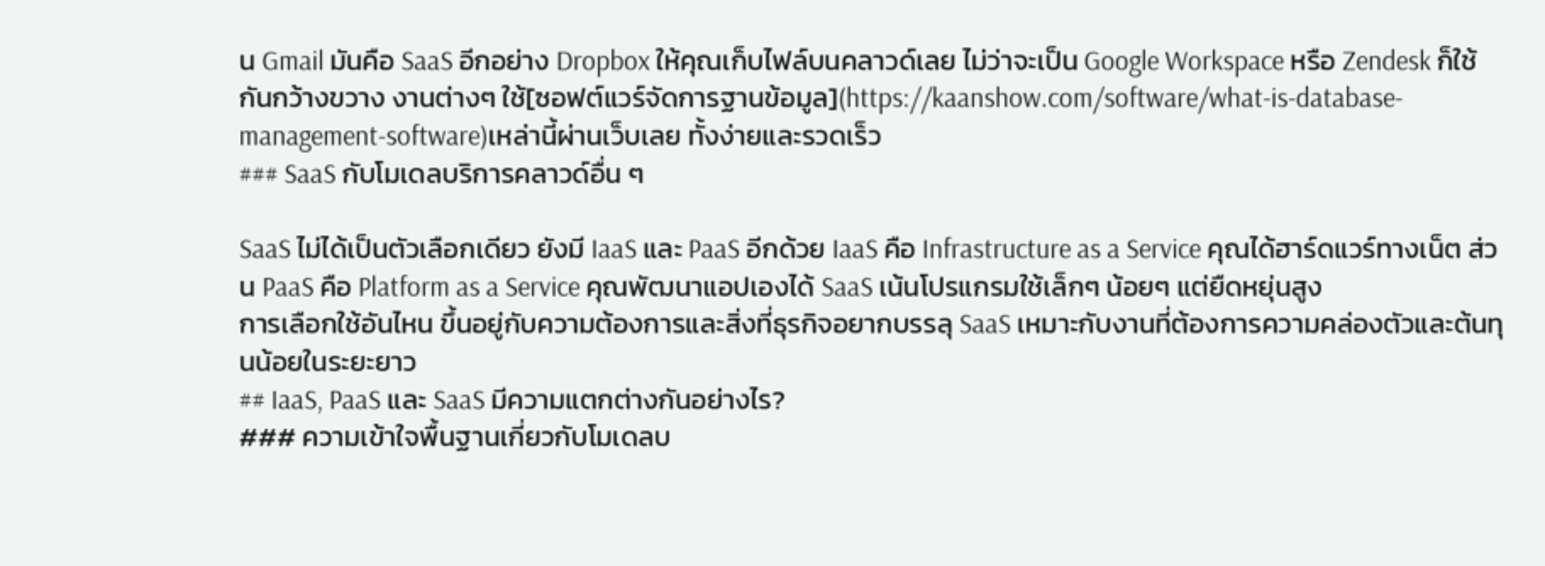น Gmail มันคือ SaaS อีกอย่าง Dropbox ให้คุณเก็บไฟล์บนคลาวด์เลย ไม่ว่าจะเป็น Google Workspace หรือ Zendesk ก็ใช้กันกว้างขวาง งานต่างๆ ใช้[ซอฟต์แวร์จัดการฐานข้อมูล](https://kaanshow.com/software/what-is-database-management-software)เหล่านี้ผ่านเว็บเลย ทั้งง่ายและรวดเร็ว
### SaaS กับโมเดลบริการคลาวด์อื่น ๆ

SaaS ไม่ได้เป็นตัวเลือกเดียว ยังมี IaaS และ PaaS อีกด้วย IaaS คือ Infrastructure as a Service คุณได้ฮาร์ดแวร์ทางเน็ต ส่วน PaaS คือ Platform as a Service คุณพัฒนาแอปเองได้ SaaS เน้นโปรแกรมใช้เล็กๆ น้อยๆ แต่ยืดหยุ่นสูง
การเลือกใช้อันไหน ขึ้นอยู่กับความต้องการและสิ่งที่ธุรกิจอยากบรรลุ SaaS เหมาะกับงานที่ต้องการความคล่องตัวและต้นทุนน้อยในระยะยาว
## IaaS, PaaS และ SaaS มีความแตกต่างกันอย่างไร?
### ความเข้าใจพื้นฐานเกี่ยวกับโมเดลบ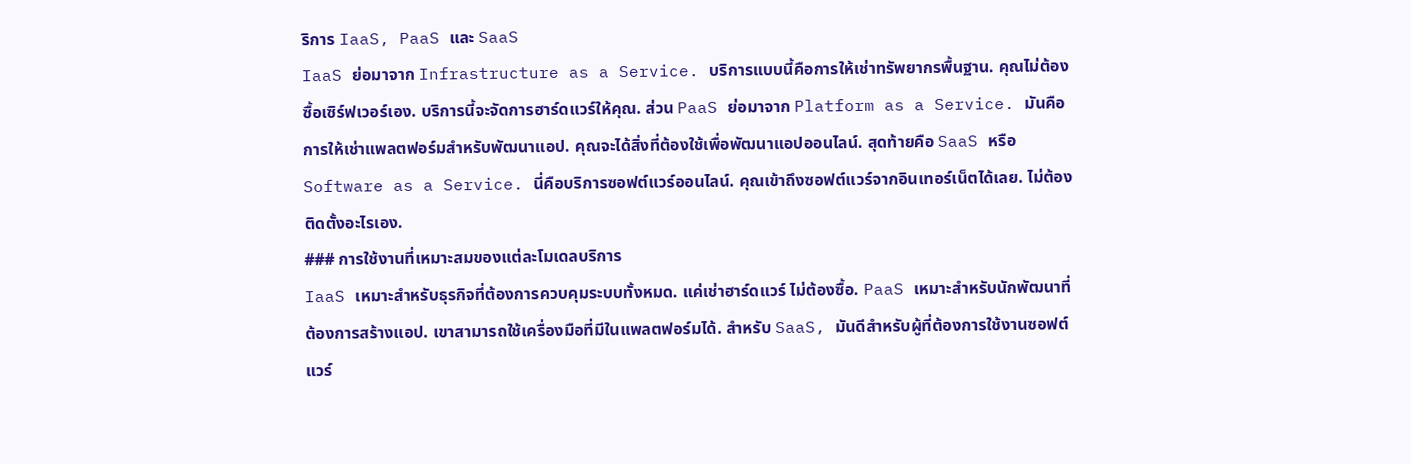ริการ IaaS, PaaS และ SaaS
IaaS ย่อมาจาก Infrastructure as a Service. บริการแบบนี้คือการให้เช่าทรัพยากรพื้นฐาน. คุณไม่ต้องซื้อเซิร์ฟเวอร์เอง. บริการนี้จะจัดการฮาร์ดแวร์ให้คุณ. ส่วน PaaS ย่อมาจาก Platform as a Service. มันคือการให้เช่าแพลตฟอร์มสำหรับพัฒนาแอป. คุณจะได้สิ่งที่ต้องใช้เพื่อพัฒนาแอปออนไลน์. สุดท้ายคือ SaaS หรือ Software as a Service. นี่คือบริการซอฟต์แวร์ออนไลน์. คุณเข้าถึงซอฟต์แวร์จากอินเทอร์เน็ตได้เลย. ไม่ต้องติดตั้งอะไรเอง.
### การใช้งานที่เหมาะสมของแต่ละโมเดลบริการ
IaaS เหมาะสำหรับธุรกิจที่ต้องการควบคุมระบบทั้งหมด. แค่เช่าฮาร์ดแวร์ ไม่ต้องซื้อ. PaaS เหมาะสำหรับนักพัฒนาที่ต้องการสร้างแอป. เขาสามารถใช้เครื่องมือที่มีในแพลตฟอร์มได้. สำหรับ SaaS, มันดีสำหรับผู้ที่ต้องการใช้งานซอฟต์แวร์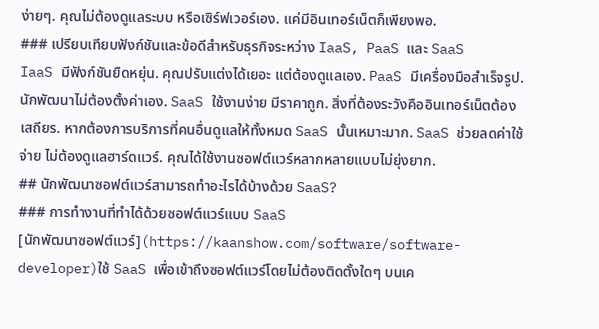ง่ายๆ. คุณไม่ต้องดูแลระบบ หรือเซิร์ฟเวอร์เอง. แค่มีอินเทอร์เน็ตก็เพียงพอ.
### เปรียบเทียบฟังก์ชันและข้อดีสำหรับธุรกิจระหว่าง IaaS, PaaS และ SaaS
IaaS มีฟังก์ชันยืดหยุ่น. คุณปรับแต่งได้เยอะ แต่ต้องดูแลเอง. PaaS มีเครื่องมือสำเร็จรูป. นักพัฒนาไม่ต้องตั้งค่าเอง. SaaS ใช้งานง่าย มีราคาถูก. สิ่งที่ต้องระวังคืออินเทอร์เน็ตต้องเสถียร. หากต้องการบริการที่คนอื่นดูแลให้ทั้งหมด SaaS นั้นเหมาะมาก. SaaS ช่วยลดค่าใช้จ่าย ไม่ต้องดูแลฮาร์ดแวร์. คุณได้ใช้งานซอฟต์แวร์หลากหลายแบบไม่ยุ่งยาก.
## นักพัฒนาซอฟต์แวร์สามารถทำอะไรได้บ้างด้วย SaaS?
### การทำงานที่ทำได้ด้วยซอฟต์แวร์แบบ SaaS
[นักพัฒนาซอฟต์แวร์](https://kaanshow.com/software/software-developer)ใช้ SaaS เพื่อเข้าถึงซอฟต์แวร์โดยไม่ต้องติดตั้งใดๆ บนเค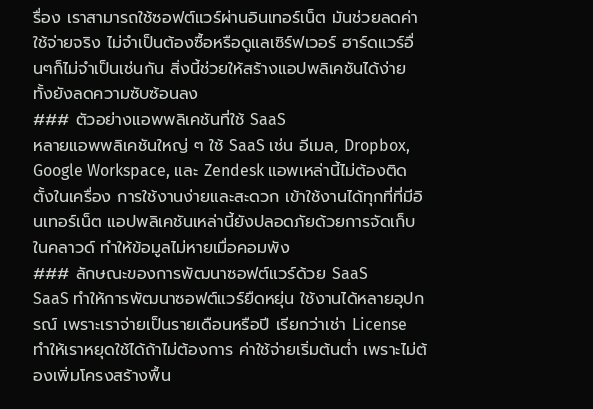รื่อง เราสามารถใช้ซอฟต์แวร์ผ่านอินเทอร์เน็ต มันช่วยลดค่าใช้จ่ายจริง ไม่จำเป็นต้องซื้อหรือดูแลเซิร์ฟเวอร์ ฮาร์ดแวร์อื่นๆก็ไม่จำเป็นเช่นกัน สิ่งนี้ช่วยให้สร้างแอปพลิเคชันได้ง่าย ทั้งยังลดความซับซ้อนลง
### ตัวอย่างแอพพลิเคชันที่ใช้ SaaS
หลายแอพพลิเคชันใหญ่ ๆ ใช้ SaaS เช่น อีเมล, Dropbox, Google Workspace, และ Zendesk แอพเหล่านี้ไม่ต้องติดตั้งในเครื่อง การใช้งานง่ายและสะดวก เข้าใช้งานได้ทุกที่ที่มีอินเทอร์เน็ต แอปพลิเคชันเหล่านี้ยังปลอดภัยด้วยการจัดเก็บในคลาวด์ ทำให้ข้อมูลไม่หายเมื่อคอมพัง
### ลักษณะของการพัฒนาซอฟต์แวร์ด้วย SaaS
SaaS ทำให้การพัฒนาซอฟต์แวร์ยืดหยุ่น ใช้งานได้หลายอุปกรณ์ เพราะเราจ่ายเป็นรายเดือนหรือปี เรียกว่าเช่า License ทำให้เราหยุดใช้ได้ถ้าไม่ต้องการ ค่าใช้จ่ายเริ่มต้นต่ำ เพราะไม่ต้องเพิ่มโครงสร้างพื้น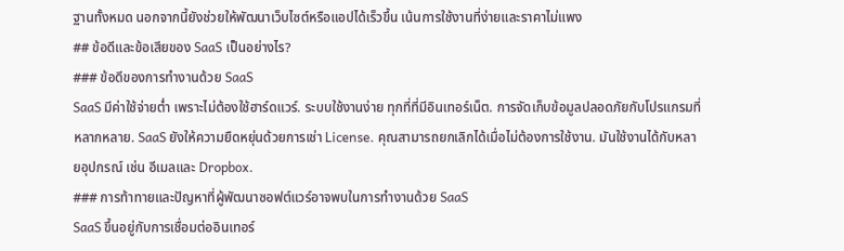ฐานทั้งหมด นอกจากนี้ยังช่วยให้พัฒนาเว็บไซต์หรือแอปได้เร็วขึ้น เน้นการใช้งานที่ง่ายและราคาไม่แพง
## ข้อดีและข้อเสียของ SaaS เป็นอย่างไร?
### ข้อดีของการทำงานด้วย SaaS
SaaS มีค่าใช้จ่ายต่ำ เพราะไม่ต้องใช้ฮาร์ดแวร์. ระบบใช้งานง่าย ทุกที่ที่มีอินเทอร์เน็ต. การจัดเก็บข้อมูลปลอดภัยกับโปรแกรมที่หลากหลาย. SaaS ยังให้ความยืดหยุ่นด้วยการเช่า License. คุณสามารถยกเลิกได้เมื่อไม่ต้องการใช้งาน. มันใช้งานได้กับหลายอุปกรณ์ เช่น อีเมลและ Dropbox.
### การท้าทายและปัญหาที่ผู้พัฒนาซอฟต์แวร์อาจพบในการทำงานด้วย SaaS
SaaS ขึ้นอยู่กับการเชื่อมต่ออินเทอร์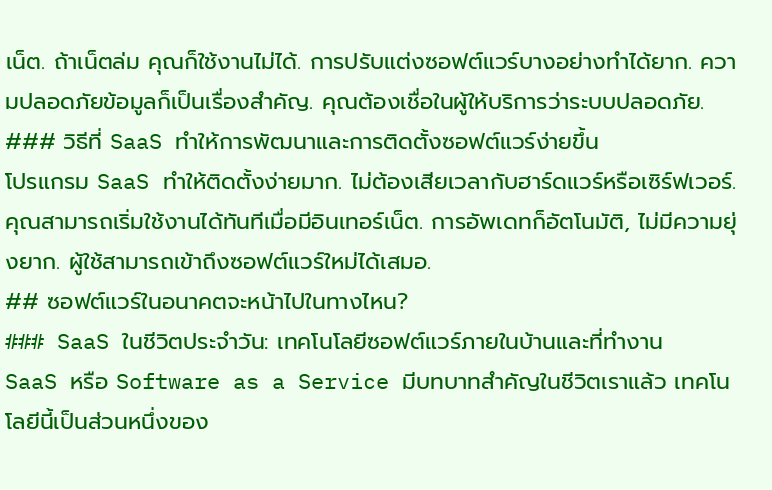เน็ต. ถ้าเน็ตล่ม คุณก็ใช้งานไม่ได้. การปรับแต่งซอฟต์แวร์บางอย่างทำได้ยาก. ความปลอดภัยข้อมูลก็เป็นเรื่องสำคัญ. คุณต้องเชื่อในผู้ให้บริการว่าระบบปลอดภัย.
### วิธีที่ SaaS ทำให้การพัฒนาและการติดตั้งซอฟต์แวร์ง่ายขึ้น
โปรแกรม SaaS ทำให้ติดตั้งง่ายมาก. ไม่ต้องเสียเวลากับฮาร์ดแวร์หรือเซิร์ฟเวอร์. คุณสามารถเริ่มใช้งานได้ทันทีเมื่อมีอินเทอร์เน็ต. การอัพเดทก็อัตโนมัติ, ไม่มีความยุ่งยาก. ผู้ใช้สามารถเข้าถึงซอฟต์แวร์ใหม่ได้เสมอ.
## ซอฟต์แวร์ในอนาคตจะหน้าไปในทางไหน?
### SaaS ในชีวิตประจำวัน: เทคโนโลยีซอฟต์แวร์ภายในบ้านและที่ทำงาน
SaaS หรือ Software as a Service มีบทบาทสำคัญในชีวิตเราแล้ว เทคโนโลยีนี้เป็นส่วนหนึ่งของ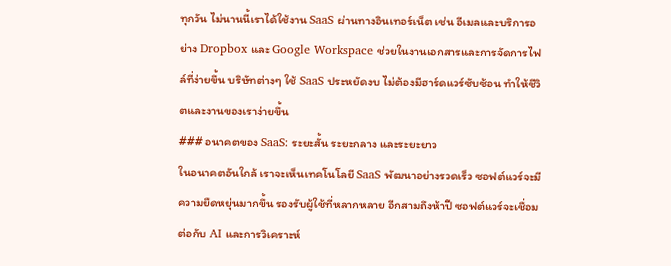ทุกวัน ไม่นานนี้เราได้ใช้งาน SaaS ผ่านทางอินเทอร์เน็ต เช่น อีเมลและบริการอย่าง Dropbox และ Google Workspace ช่วยในงานเอกสารและการจัดการไฟล์ที่ง่ายขึ้น บริษัทต่างๆ ใช้ SaaS ประหยัดงบ ไม่ต้องมีฮาร์ดแวร์ซับซ้อน ทำให้ชีวิตและงานของเราง่ายขึ้น
### อนาคตของ SaaS: ระยะสั้น ระยะกลาง และระยะยาว
ในอนาคตอันใกล้ เราจะเห็นเทคโนโลยี SaaS พัฒนาอย่างรวดเร็ว ซอฟต์แวร์จะมีความยืดหยุ่นมากขึ้น รองรับผู้ใช้ที่หลากหลาย อีกสามถึงห้าปี ซอฟต์แวร์จะเชื่อมต่อกับ AI และการวิเคราะห์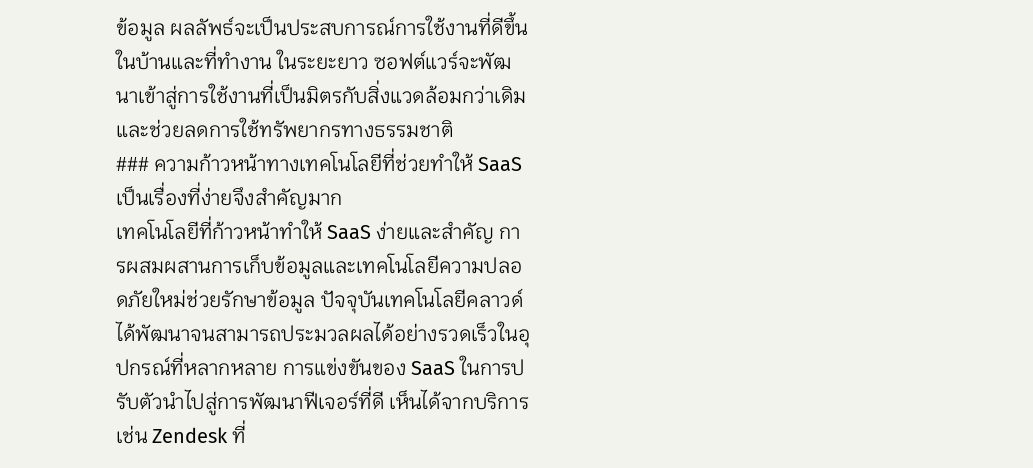ข้อมูล ผลลัพธ์จะเป็นประสบการณ์การใช้งานที่ดีขึ้นในบ้านและที่ทำงาน ในระยะยาว ซอฟต์แวร์จะพัฒนาเข้าสู่การใช้งานที่เป็นมิตรกับสิ่งแวดล้อมกว่าเดิมและช่วยลดการใช้ทรัพยากรทางธรรมชาติ
### ความก้าวหน้าทางเทคโนโลยีที่ช่วยทำให้ SaaS เป็นเรื่องที่ง่ายจึงสำคัญมาก
เทคโนโลยีที่ก้าวหน้าทำให้ SaaS ง่ายและสำคัญ การผสมผสานการเก็บข้อมูลและเทคโนโลยีความปลอดภัยใหม่ช่วยรักษาข้อมูล ปัจจุบันเทคโนโลยีคลาวด์ได้พัฒนาจนสามารถประมวลผลได้อย่างรวดเร็วในอุปกรณ์ที่หลากหลาย การแข่งขันของ SaaS ในการปรับตัวนำไปสู่การพัฒนาฟีเจอร์ที่ดี เห็นได้จากบริการเช่น Zendesk ที่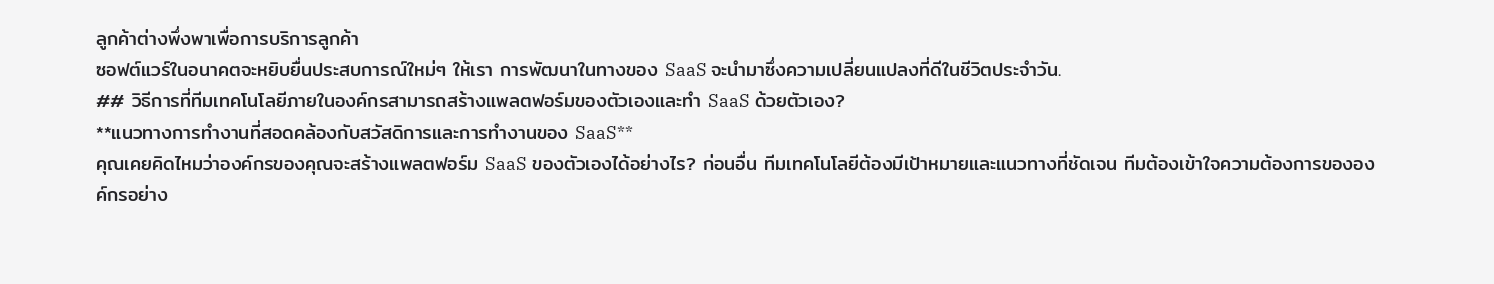ลูกค้าต่างพึ่งพาเพื่อการบริการลูกค้า
ซอฟต์แวร์ในอนาคตจะหยิบยื่นประสบการณ์ใหม่ๆ ให้เรา การพัฒนาในทางของ SaaS จะนำมาซึ่งความเปลี่ยนแปลงที่ดีในชีวิตประจำวัน.
## วิธีการที่ทีมเทคโนโลยีภายในองค์กรสามารถสร้างแพลตฟอร์มของตัวเองและทำ SaaS ด้วยตัวเอง?
**แนวทางการทำงานที่สอดคล้องกับสวัสดิการและการทำงานของ SaaS**
คุณเคยคิดไหมว่าองค์กรของคุณจะสร้างแพลตฟอร์ม SaaS ของตัวเองได้อย่างไร? ก่อนอื่น ทีมเทคโนโลยีต้องมีเป้าหมายและแนวทางที่ชัดเจน ทีมต้องเข้าใจความต้องการขององค์กรอย่าง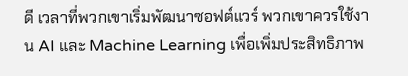ดี เวลาที่พวกเขาเริ่มพัฒนาซอฟต์แวร์ พวกเขาควรใช้งาน AI และ Machine Learning เพื่อเพิ่มประสิทธิภาพ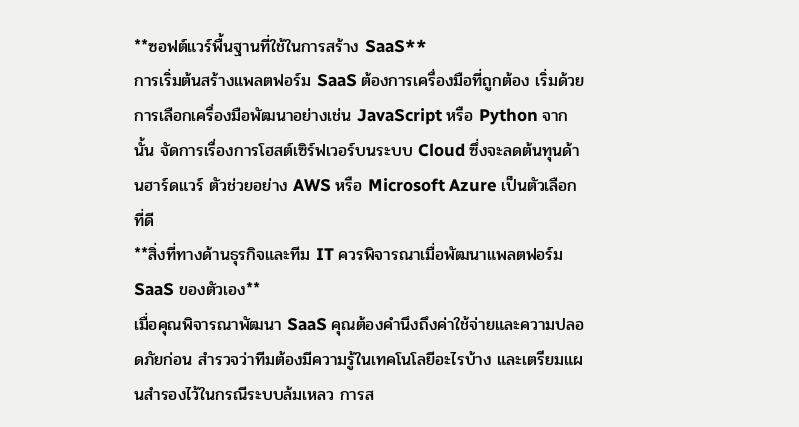**ซอฟต์แวร์พื้นฐานที่ใช้ในการสร้าง SaaS**
การเริ่มต้นสร้างแพลตฟอร์ม SaaS ต้องการเครื่องมือที่ถูกต้อง เริ่มด้วยการเลือกเครื่องมือพัฒนาอย่างเช่น JavaScript หรือ Python จากนั้น จัดการเรื่องการโฮสต์เซิร์ฟเวอร์บนระบบ Cloud ซึ่งจะลดต้นทุนด้านฮาร์ดแวร์ ตัวช่วยอย่าง AWS หรือ Microsoft Azure เป็นตัวเลือกที่ดี
**สิ่งที่ทางด้านธุรกิจและทีม IT ควรพิจารณาเมื่อพัฒนาแพลตฟอร์ม SaaS ของตัวเอง**
เมื่อคุณพิจารณาพัฒนา SaaS คุณต้องคำนึงถึงค่าใช้จ่ายและความปลอดภัยก่อน สำรวจว่าทีมต้องมีความรู้ในเทคโนโลยีอะไรบ้าง และเตรียมแผนสำรองไว้ในกรณีระบบล้มเหลว การส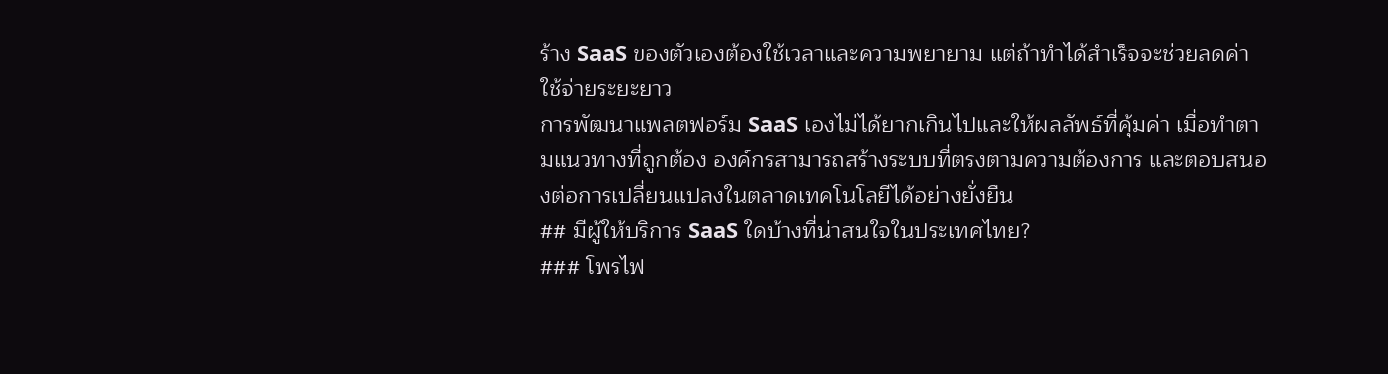ร้าง SaaS ของตัวเองต้องใช้เวลาและความพยายาม แต่ถ้าทำได้สำเร็จจะช่วยลดค่าใช้จ่ายระยะยาว
การพัฒนาแพลตฟอร์ม SaaS เองไม่ได้ยากเกินไปและให้ผลลัพธ์ที่คุ้มค่า เมื่อทำตามแนวทางที่ถูกต้อง องค์กรสามารถสร้างระบบที่ตรงตามความต้องการ และตอบสนองต่อการเปลี่ยนแปลงในตลาดเทคโนโลยีได้อย่างยั่งยืน
## มีผู้ให้บริการ SaaS ใดบ้างที่น่าสนใจในประเทศไทย?
### โพรไฟ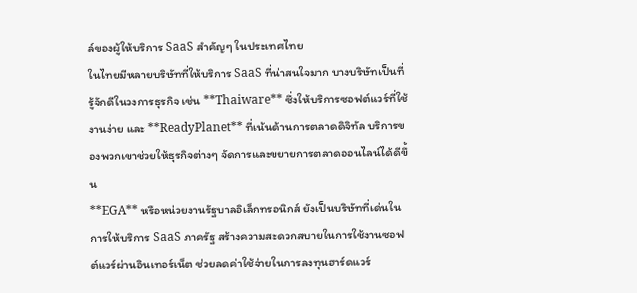ล์ของผู้ให้บริการ SaaS สำคัญๆ ในประเทศไทย
ในไทยมีหลายบริษัทที่ให้บริการ SaaS ที่น่าสนใจมาก บางบริษัทเป็นที่รู้จักดีในวงการธุรกิจ เช่น **Thaiware** ซึ่งให้บริการซอฟต์แวร์ที่ใช้งานง่าย และ **ReadyPlanet** ที่เน้นด้านการตลาดดิจิทัล บริการของพวกเขาช่วยให้ธุรกิจต่างๆ จัดการและขยายการตลาดออนไลน์ได้ดีขึ้น
**EGA** หรือหน่วยงานรัฐบาลอิเล็กทรอนิกส์ ยังเป็นบริษัทที่เด่นในการให้บริการ SaaS ภาครัฐ สร้างความสะดวกสบายในการใช้งานซอฟต์แวร์ผ่านอินเทอร์เน็ต ช่วยลดค่าใช้จ่ายในการลงทุนฮาร์ดแวร์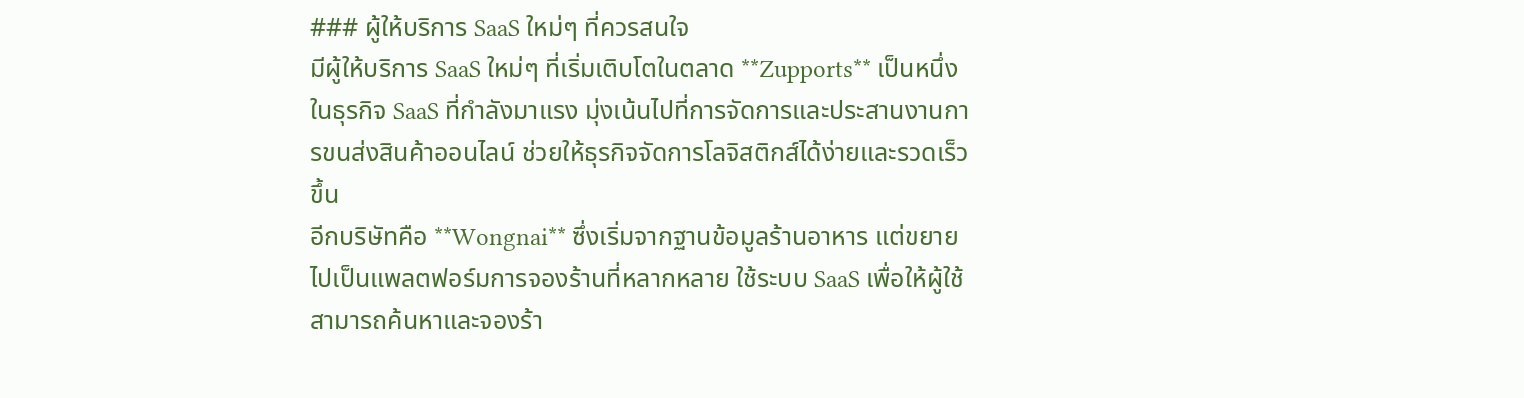### ผู้ให้บริการ SaaS ใหม่ๆ ที่ควรสนใจ
มีผู้ให้บริการ SaaS ใหม่ๆ ที่เริ่มเติบโตในตลาด **Zupports** เป็นหนึ่งในธุรกิจ SaaS ที่กำลังมาแรง มุ่งเน้นไปที่การจัดการและประสานงานการขนส่งสินค้าออนไลน์ ช่วยให้ธุรกิจจัดการโลจิสติกส์ได้ง่ายและรวดเร็วขึ้น
อีกบริษัทคือ **Wongnai** ซึ่งเริ่มจากฐานข้อมูลร้านอาหาร แต่ขยายไปเป็นแพลตฟอร์มการจองร้านที่หลากหลาย ใช้ระบบ SaaS เพื่อให้ผู้ใช้สามารถค้นหาและจองร้า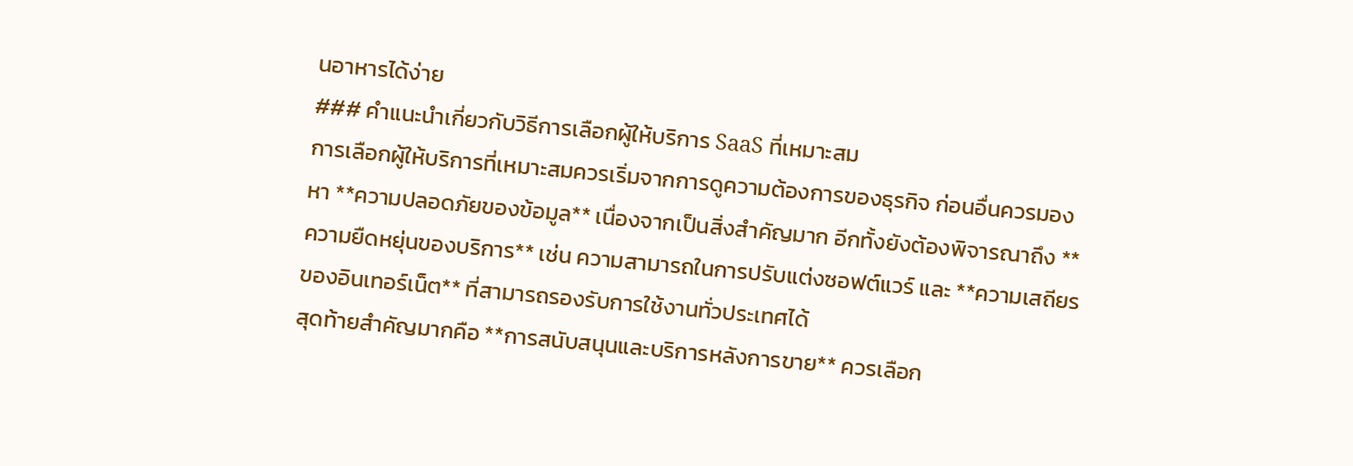นอาหารได้ง่าย
### คำแนะนำเกี่ยวกับวิธีการเลือกผู้ให้บริการ SaaS ที่เหมาะสม
การเลือกผู้ให้บริการที่เหมาะสมควรเริ่มจากการดูความต้องการของธุรกิจ ก่อนอื่นควรมองหา **ความปลอดภัยของข้อมูล** เนื่องจากเป็นสิ่งสำคัญมาก อีกทั้งยังต้องพิจารณาถึง **ความยืดหยุ่นของบริการ** เช่น ความสามารถในการปรับแต่งซอฟต์แวร์ และ **ความเสถียรของอินเทอร์เน็ต** ที่สามารถรองรับการใช้งานทั่วประเทศได้
สุดท้ายสำคัญมากคือ **การสนับสนุนและบริการหลังการขาย** ควรเลือก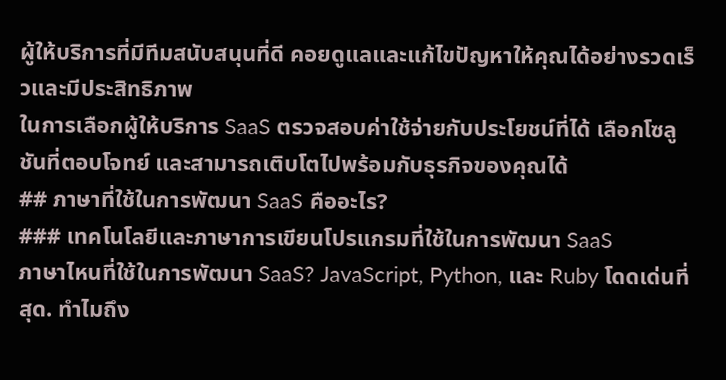ผู้ให้บริการที่มีทีมสนับสนุนที่ดี คอยดูแลและแก้ไขปัญหาให้คุณได้อย่างรวดเร็วและมีประสิทธิภาพ
ในการเลือกผู้ให้บริการ SaaS ตรวจสอบค่าใช้จ่ายกับประโยชน์ที่ได้ เลือกโซลูชันที่ตอบโจทย์ และสามารถเติบโตไปพร้อมกับธุรกิจของคุณได้
## ภาษาที่ใช้ในการพัฒนา SaaS คืออะไร?
### เทคโนโลยีและภาษาการเขียนโปรแกรมที่ใช้ในการพัฒนา SaaS
ภาษาไหนที่ใช้ในการพัฒนา SaaS? JavaScript, Python, และ Ruby โดดเด่นที่สุด. ทำไมถึง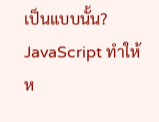เป็นแบบนั้น? JavaScript ทำให้ห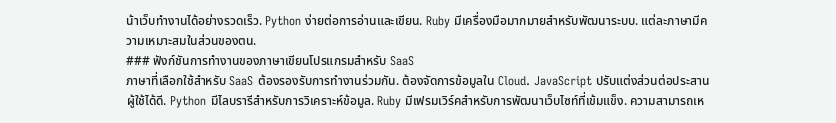น้าเว็บทำงานได้อย่างรวดเร็ว. Python ง่ายต่อการอ่านและเขียน. Ruby มีเครื่องมือมากมายสำหรับพัฒนาระบบ. แต่ละภาษามีความเหมาะสมในส่วนของตน.
### ฟังก์ชันการทำงานของภาษาเขียนโปรแกรมสำหรับ SaaS
ภาษาที่เลือกใช้สำหรับ SaaS ต้องรองรับการทำงานร่วมกัน. ต้องจัดการข้อมูลใน Cloud. JavaScript ปรับแต่งส่วนต่อประสานผู้ใช้ได้ดี. Python มีไลบรารีสำหรับการวิเคราะห์ข้อมูล. Ruby มีเฟรมเวิร์คสำหรับการพัฒนาเว็บไซท์ที่เข้มแข็ง. ความสามารถเห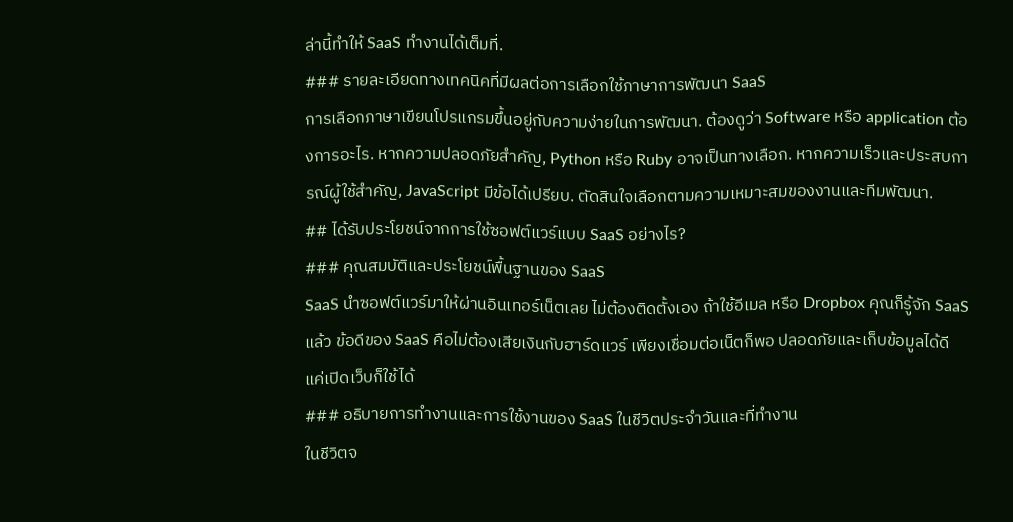ล่านี้ทำให้ SaaS ทำงานได้เต็มที่.
### รายละเอียดทางเทคนิคที่มีผลต่อการเลือกใช้ภาษาการพัฒนา SaaS
การเลือกภาษาเขียนโปรแกรมขึ้นอยู่กับความง่ายในการพัฒนา. ต้องดูว่า Software หรือ application ต้องการอะไร. หากความปลอดภัยสำคัญ, Python หรือ Ruby อาจเป็นทางเลือก. หากความเร็วและประสบการณ์ผู้ใช้สำคัญ, JavaScript มีข้อได้เปรียบ. ตัดสินใจเลือกตามความเหมาะสมของงานและทีมพัฒนา.
## ได้รับประโยชน์จากการใช้ซอฟต์แวร์แบบ SaaS อย่างไร?
### คุณสมบัติและประโยชน์พื้นฐานของ SaaS
SaaS นำซอฟต์แวร์มาให้ผ่านอินเทอร์เน็ตเลย ไม่ต้องติดตั้งเอง ถ้าใช้อีเมล หรือ Dropbox คุณก็รู้จัก SaaS แล้ว ข้อดีของ SaaS คือไม่ต้องเสียเงินกับฮาร์ดแวร์ เพียงเชื่อมต่อเน็ตก็พอ ปลอดภัยและเก็บข้อมูลได้ดี แค่เปิดเว็บก็ใช้ได้
### อธิบายการทำงานและการใช้งานของ SaaS ในชีวิตประจำวันและที่ทำงาน
ในชีวิตจ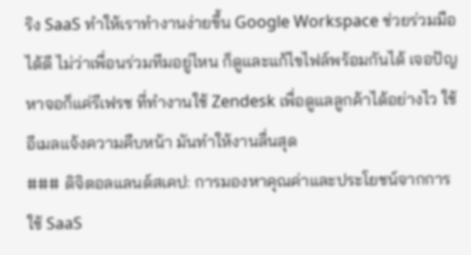ริง SaaS ทำให้เราทำงานง่ายขึ้น Google Workspace ช่วยร่วมมือได้ดี ไม่ว่าเพื่อนร่วมทีมอยู่ไหน ก็ดูและแก้ไขไฟล์พร้อมกันได้ เจอปัญหาจอก็แค่รีเฟรช ที่ทำงานใช้ Zendesk เพื่อดูแลลูกค้าได้อย่างไว ใช้อีเมลแจ้งความคืบหน้า มันทำให้งานลื่นสุด
### ดิจิตอลแลนด์สเคป: การมองหาคุณค่าและประโยชน์จากการใช้ SaaS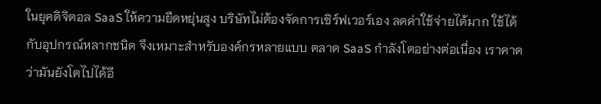ในยุคดิจิตอล SaaS ให้ความยืดหยุ่นสูง บริษัทไม่ต้องจัดการเซิร์ฟเวอร์เอง ลดค่าใช้จ่ายได้มาก ใช้ได้กับอุปกรณ์หลากชนิด จึงเหมาะสำหรับองค์กรหลายแบบ ตลาด SaaS กำลังโตอย่างต่อเนื่อง เราคาดว่ามันยังโตไปได้อี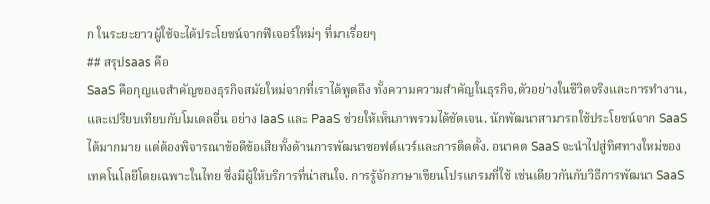ก ในระยะยาวผู้ใช้จะได้ประโยชน์จากฟีเจอร์ใหม่ๆ ที่มาเรื่อยๆ
## สรุปsaas คือ
SaaS คือกุญแจสำคัญของธุรกิจสมัยใหม่จากที่เราได้พูดถึง ทั้งความความสำคัญในธุรกิจ,ตัวอย่างในชีวิตจริงและการทำงาน,และเปรียบเทียบกับโมเดลอื่น อย่าง IaaS และ PaaS ช่วยให้เห็นภาพรวมได้ชัดเจน. นักพัฒนาสามารถใช้ประโยชน์จาก SaaS ได้มากมาย แต่ต้องพิจารณาข้อดีข้อเสียทั้งด้านการพัฒนาซอฟต์แวร์และการติดตั้ง. อนาคต SaaS จะนำไปสู่ทิศทางใหม่ของเทคโนโลยีโดยเฉพาะในไทย ซึ่งมีผู้ให้บริการที่น่าสนใจ. การรู้จักภาษาเขียนโปรแกรมที่ใช้ เช่นเดียวกันกับวิธีการพัฒนา SaaS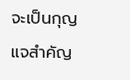จะเป็นกุญแจสำคัญ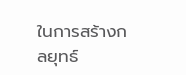ในการสร้างกลยุทธ์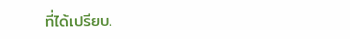ที่ได้เปรียบ.